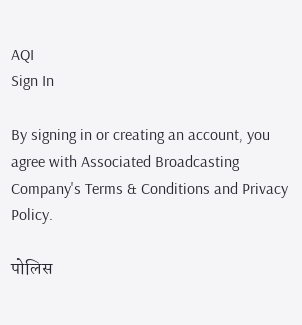AQI
Sign In

By signing in or creating an account, you agree with Associated Broadcasting Company's Terms & Conditions and Privacy Policy.

पोलिस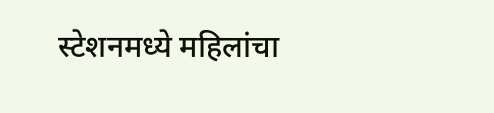स्टेशनमध्ये महिलांचा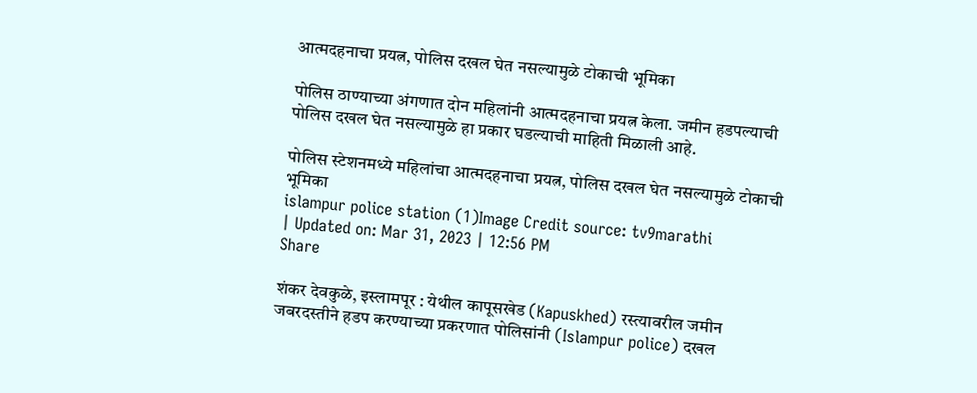आत्मदहनाचा प्रयत्न, पोलिस दखल घेत नसल्यामुळे टोकाची भूमिका

पोलिस ठाण्याच्या अंगणात दोन महिलांनी आत्मदहनाचा प्रयत्न केला. जमीन हडपल्याची पोलिस दखल घेत नसल्यामुळे हा प्रकार घडल्याची माहिती मिळाली आहे.

पोलिस स्टेशनमध्ये महिलांचा आत्मदहनाचा प्रयत्न, पोलिस दखल घेत नसल्यामुळे टोकाची भूमिका
islampur police station (1)Image Credit source: tv9marathi
| Updated on: Mar 31, 2023 | 12:56 PM
Share

शंकर देवकुळे, इस्लामपूर : येथील कापूसखेड (Kapuskhed) रस्त्यावरील जमीन जबरदस्तीने हडप करण्याच्या प्रकरणात पोलिसांनी (Islampur police) दखल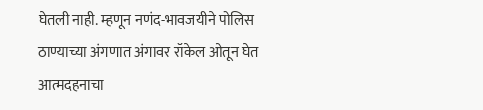घेतली नाही. म्हणून नणंद-भावजयीने पोलिस ठाण्याच्या अंगणात अंगावर रॉकेल ओतून घेत आत्मदहनाचा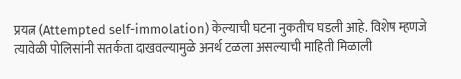प्रयत्न (Attempted self-immolation) केल्याची घटना नुकतीच घडली आहे. विशेष म्हणजे त्यावेळी पोलिसांनी सतर्कता दाखवल्यामुळे अनर्थ टळला असल्याची माहिती मिळाली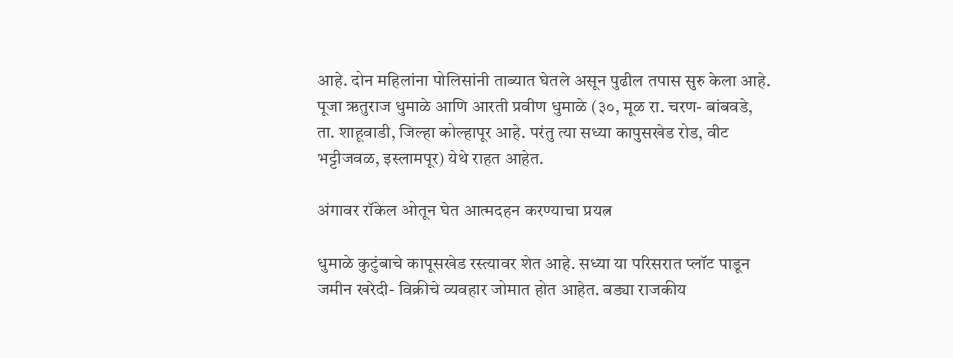आहे. दोन महिलांना पोलिसांनी ताब्यात घेतले असून पुढील तपास सुरु केला आहे. पूजा ऋतुराज धुमाळे आणि आरती प्रवीण धुमाळे (३०, मूळ रा. चरण- बांबवडे, ता. शाहूवाडी, जिल्हा कोल्हापूर आहे. परंतु त्या सध्या कापुसखेड रोड, वीट भट्टीजवळ, इस्लामपूर) येथे राहत आहेत.

अंगावर रॉकेल ओतून घेत आत्मदहन करण्याचा प्रयत्न

धुमाळे कुटुंबाचे कापूसखेड रस्त्यावर शेत आहे. सध्या या परिसरात प्लॉट पाडून जमीन खरेदी- विक्रीचे व्यवहार जोमात होत आहेत. बड्या राजकीय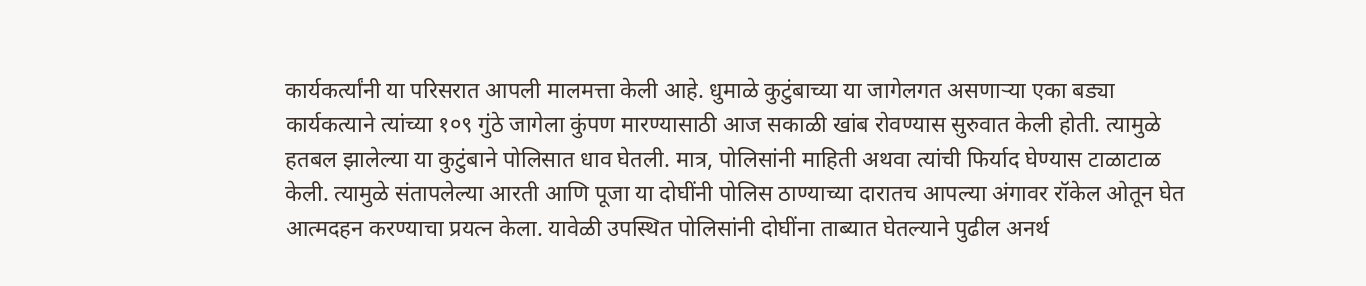कार्यकर्त्यांनी या परिसरात आपली मालमत्ता केली आहे. धुमाळे कुटुंबाच्या या जागेलगत असणाऱ्या एका बड्या कार्यकत्याने त्यांच्या १०९ गुंठे जागेला कुंपण मारण्यासाठी आज सकाळी खांब रोवण्यास सुरुवात केली होती. त्यामुळे हतबल झालेल्या या कुटुंबाने पोलिसात धाव घेतली. मात्र, पोलिसांनी माहिती अथवा त्यांची फिर्याद घेण्यास टाळाटाळ केली. त्यामुळे संतापलेल्या आरती आणि पूजा या दोघींनी पोलिस ठाण्याच्या दारातच आपल्या अंगावर रॉकेल ओतून घेत आत्मदहन करण्याचा प्रयत्न केला. यावेळी उपस्थित पोलिसांनी दोघींना ताब्यात घेतल्याने पुढील अनर्थ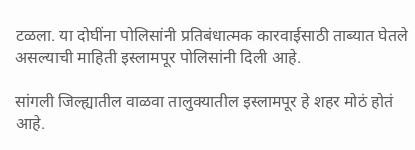टळला. या दोघींना पोलिसांनी प्रतिबंधात्मक कारवाईसाठी ताब्यात घेतले असल्याची माहिती इस्लामपूर पोलिसांनी दिली आहे.

सांगली जिल्ह्यातील वाळवा तालुक्यातील इस्लामपूर हे शहर मोठं होतं आहे.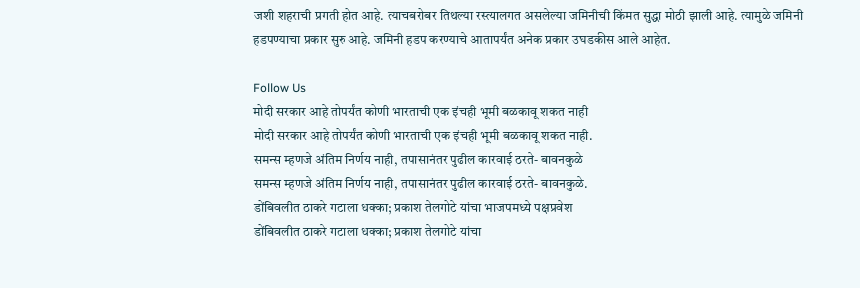जशी शहराची प्रगती होत आहे. त्याचबरोबर तिथल्या रस्त्यालगत असलेल्या जमिनीची किंमत सुद्धा मोठी झाली आहे. त्यामुळे जमिनी हडपण्याचा प्रकार सुरु आहे. जमिनी हडप करण्याचे आतापर्यंत अनेक प्रकार उघडकीस आले आहेत.

Follow Us
मोदी सरकार आहे तोपर्यंत कोणी भारताची एक इंचही भूमी बळकावू शकत नाही
मोदी सरकार आहे तोपर्यंत कोणी भारताची एक इंचही भूमी बळकावू शकत नाही.
समन्स म्हणजे अंतिम निर्णय नाही, तपासानंतर पुढील कारवाई ठरते- बावनकुळे
समन्स म्हणजे अंतिम निर्णय नाही, तपासानंतर पुढील कारवाई ठरते- बावनकुळे.
डोंबिवलीत ठाकरे गटाला धक्का; प्रकाश तेलगोटे यांचा भाजपमध्ये पक्षप्रवेश
डोंबिवलीत ठाकरे गटाला धक्का; प्रकाश तेलगोटे यांचा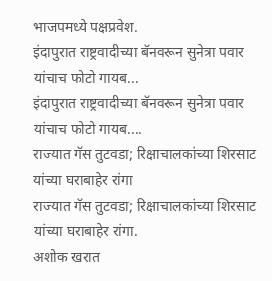भाजपमध्ये पक्षप्रवेश.
इंदापुरात राष्ट्रवादीच्या बॅनवरून सुनेत्रा पवार यांचाच फोटो गायब...
इंदापुरात राष्ट्रवादीच्या बॅनवरून सुनेत्रा पवार यांचाच फोटो गायब....
राज्यात गॅस तुटवडा; रिक्षाचालकांच्या शिरसाट यांच्या घराबाहेर रांगा
राज्यात गॅस तुटवडा; रिक्षाचालकांच्या शिरसाट यांच्या घराबाहेर रांगा.
अशोक खरात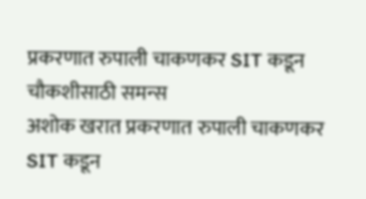प्रकरणात रुपाली चाकणकर SIT कडून चौकशीसाठी समन्स
अशोक खरात प्रकरणात रुपाली चाकणकर SIT कडून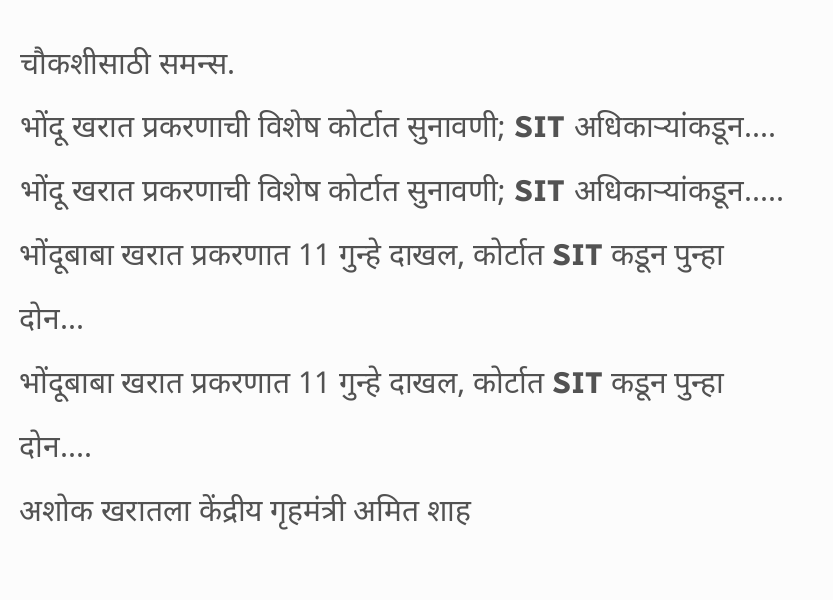चौकशीसाठी समन्स.
भोंदू खरात प्रकरणाची विशेष कोर्टात सुनावणी; SIT अधिकाऱ्यांकडून....
भोंदू खरात प्रकरणाची विशेष कोर्टात सुनावणी; SIT अधिकाऱ्यांकडून.....
भोंदूबाबा खरात प्रकरणात 11 गुन्हे दाखल, कोर्टात SIT कडून पुन्हा दोन...
भोंदूबाबा खरात प्रकरणात 11 गुन्हे दाखल, कोर्टात SIT कडून पुन्हा दोन....
अशोक खरातला केंद्रीय गृहमंत्री अमित शाह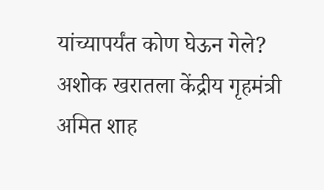यांच्यापर्यंत कोण घेऊन गेले?
अशोक खरातला केंद्रीय गृहमंत्री अमित शाह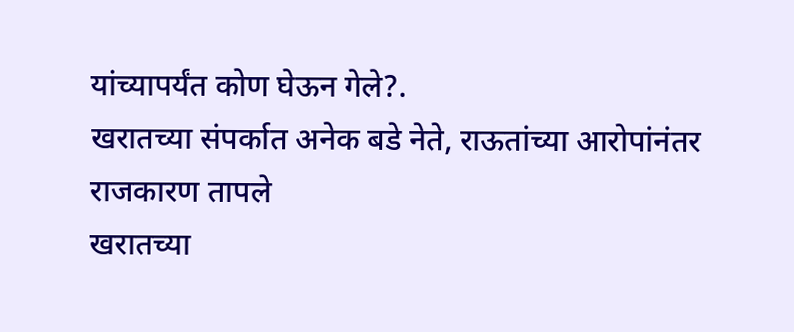यांच्यापर्यंत कोण घेऊन गेले?.
खरातच्या संपर्कात अनेक बडे नेते, राऊतांच्या आरोपांनंतर राजकारण तापले
खरातच्या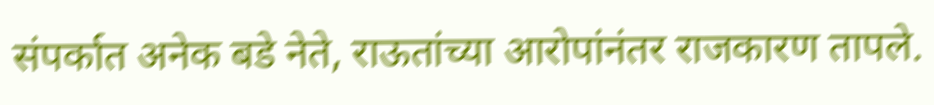संपर्कात अनेक बडे नेते, राऊतांच्या आरोपांनंतर राजकारण तापले.